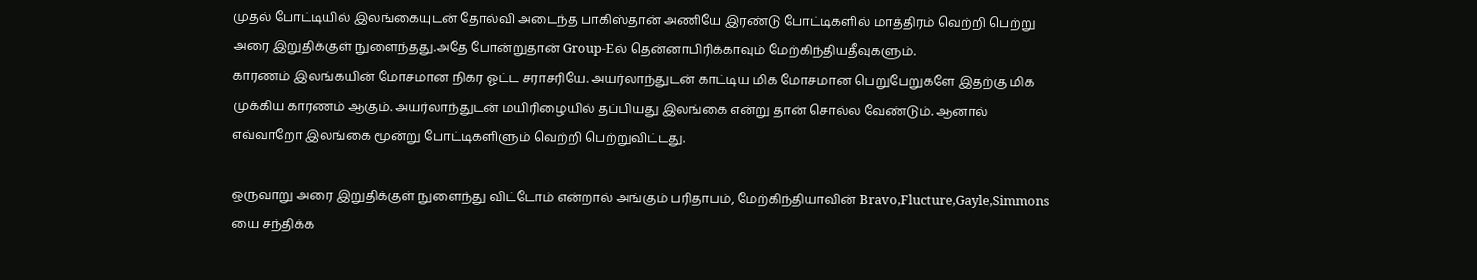முதல் போட்டியில் இலங்கையுடன் தோல்வி அடைந்த பாகிஸ்தான் அணியே இரண்டு போட்டிகளில் மாத்திரம் வெற்றி பெற்று அரை இறுதிக்குள் நுளைந்தது.அதே போன்றுதான் Group-Eல் தென்னாபிரிக்காவும் மேற்கிந்தியதீவுகளும்.
காரணம் இலங்கயின் மோசமான நிகர ஓட்ட சராசரியே. அயர்லாந்துடன் காட்டிய மிக மோசமான பெறுபேறுகளே இதற்கு மிக முக்கிய காரணம் ஆகும். அயர்லாந்துடன் மயிரிழையில் தப்பியது இலங்கை என்று தான் சொல்ல வேண்டும். ஆனால் எவ்வாறோ இலங்கை மூன்று போட்டிகளிளும் வெற்றி பெற்றுவிட்டது.

ஒருவாறு அரை இறுதிக்குள் நுளைந்து விட்டோம் என்றால் அங்கும் பரிதாபம், மேற்கிந்தியாவின் Bravo,Flucture,Gayle,Simmons யை சந்திக்க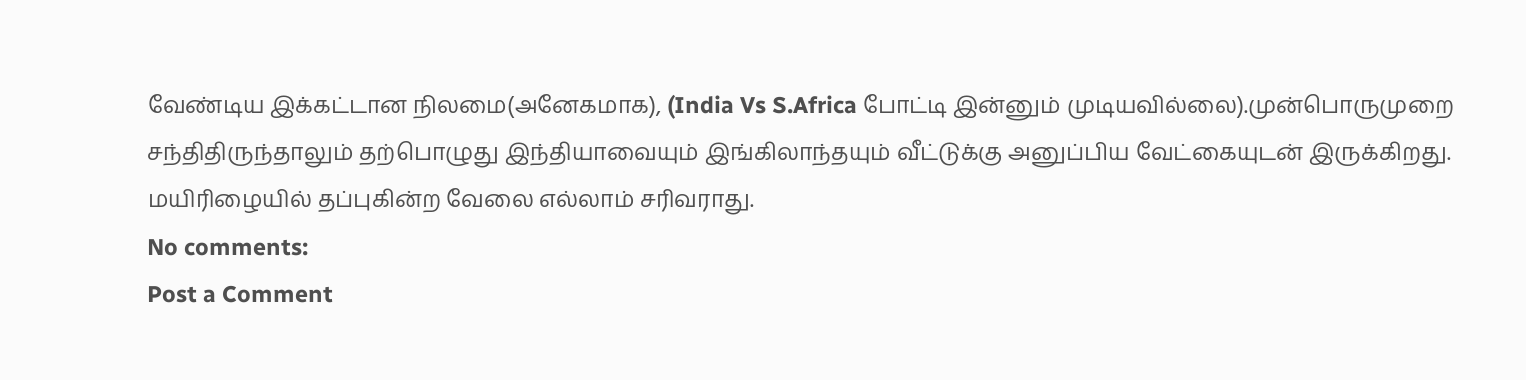வேண்டிய இக்கட்டான நிலமை(அனேகமாக), (India Vs S.Africa போட்டி இன்னும் முடியவில்லை).முன்பொருமுறை சந்திதிருந்தாலும் தற்பொழுது இந்தியாவையும் இங்கிலாந்தயும் வீட்டுக்கு அனுப்பிய வேட்கையுடன் இருக்கிறது. மயிரிழையில் தப்புகின்ற வேலை எல்லாம் சரிவராது.
No comments:
Post a Comment